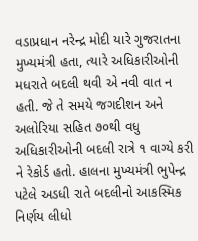વડાપ્રધાન નરેન્દ્ર મોદી યારે ગુજરાતના મુખ્યમંત્રી હતા, ત્યારે અધિકારીઓની મધરાતે બદલી થવી એ નવી વાત ન હતી. જે તે સમયે જગદીશન અને અલોરિયા સહિત ૭૦થી વધુ અધિકારીઓની બદલી રાત્રે ૧ વાગ્યે કરી ને રેકોર્ડ હતો. હાલના મુખ્યમંત્રી ભુપેન્દ્ર પટેલે અડધી રાતે બદલીનો આકસ્મિક નિર્ણય લીધો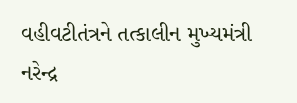વહીવટીતંત્રને તત્કાલીન મુખ્યમંત્રી નરેન્દ્ર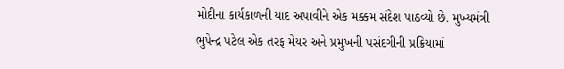મોદીના કાર્યકાળની યાદ અપાવીને એક મક્કમ સંદેશ પાઠવ્યો છે. મુખ્યમંત્રી ભુપેન્દ્ર પટેલ એક તરફ મેયર અને પ્રમુખની પસંદગીની પ્રક્રિયામાં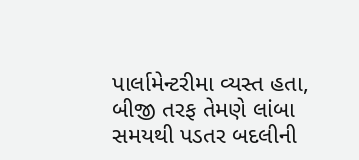પાર્લામેન્ટરીમા વ્યસ્ત હતા, બીજી તરફ તેમણે લાંબા સમયથી પડતર બદલીની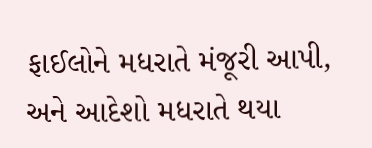ફાઈલોને મધરાતે મંજૂરી આપી, અને આદેશો મધરાતે થયા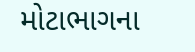મોટાભાગના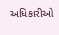અધિકારીઓ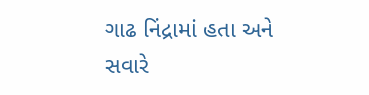ગાઢ નિંદ્રામાં હતા અને સવારે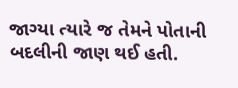જાગ્યા ત્યારે જ તેમને પોતાની બદલીની જાણ થઈ હતી.